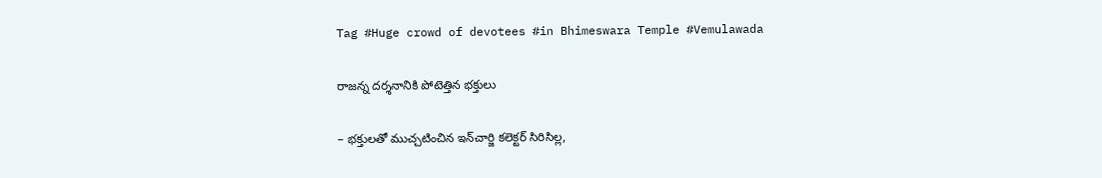Tag #Huge crowd of devotees #in Bhimeswara Temple #Vemulawada

రాజన్న దర్శనానికి పోటెత్తిన భక్తులు

– భక్తులతో ముచ్చటించిన ఇన్‌చార్జి కలెక్టర్ సిరిసిల్ల,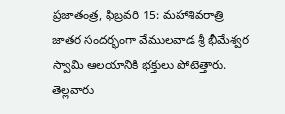ప్రజాతంత్ర, ఫిబ్రవరి 15: మహాశివరాత్రి జాతర సందర్భంగా వేములవాడ శ్రీ భీమేశ్వర స్వామి ఆలయానికి భక్తులు పోటెత్తారు. తెల్లవారు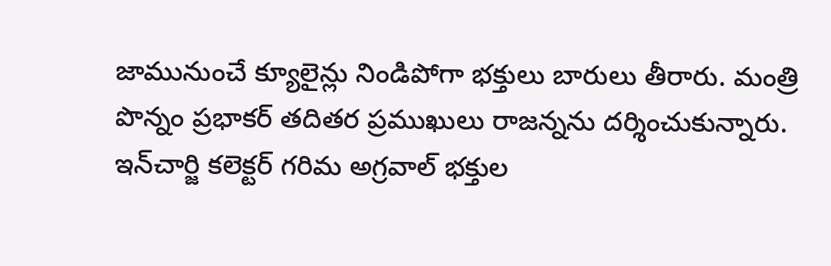జామునుంచే క్యూలైన్లు నిండిపోగా భక్తులు బారులు తీరారు. మంత్రి పొన్నం ప్ర‌భాక‌ర్ త‌దిత‌ర ప్ర‌ముఖులు రాజ‌న్న‌ను ద‌ర్శించుకున్నారు. ఇన్‌చార్జి కలెక్టర్ గరిమ అగ్రవాల్ భక్తుల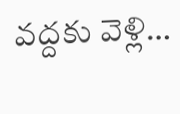వద్దకు వెళ్లి…